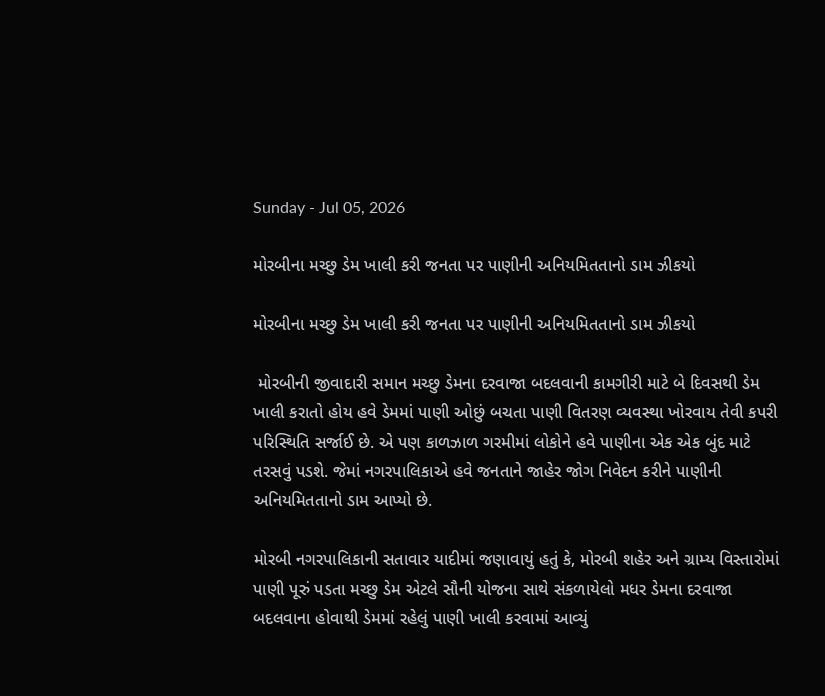Sunday - Jul 05, 2026

મોરબીના મચ્છુ ડેમ ખાલી કરી જનતા પર પાણીની અનિયમિતતાનો ડામ ઝીકયો

મોરબીના મચ્છુ ડેમ ખાલી કરી જનતા પર પાણીની અનિયમિતતાનો ડામ ઝીકયો

 મોરબીની જીવાદારી સમાન મચ્છુ ડેમના દરવાજા બદલવાની કામગીરી માટે બે દિવસથી ડેમ ખાલી કરાતો હોય હવે ડેમમાં પાણી ઓછું બચતા પાણી વિતરણ વ્યવસ્થા ખોરવાય તેવી કપરી પરિસ્થિતિ સર્જાઈ છે. એ પણ કાળઝાળ ગરમીમાં લોકોને હવે પાણીના એક એક બુંદ માટે તરસવું પડશે. જેમાં નગરપાલિકાએ હવે જનતાને જાહેર જોગ નિવેદન કરીને પાણીની અનિયમિતતાનો ડામ આપ્યો છે.

મોરબી નગરપાલિકાની સતાવાર યાદીમાં જણાવાયું હતું કે, મોરબી શહેર અને ગ્રામ્ય વિસ્તારોમાં પાણી પૂરું પડતા મચ્છુ ડેમ એટલે સૌની યોજના સાથે સંકળાયેલો મધર ડેમના દરવાજા બદલવાના હોવાથી ડેમમાં રહેલું પાણી ખાલી કરવામાં આવ્યું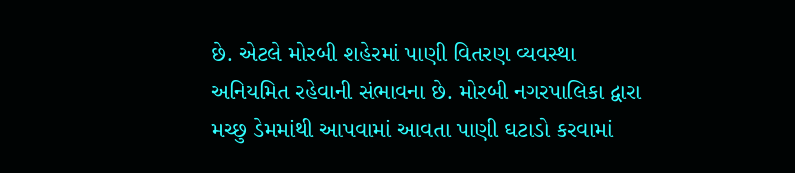છે. એટલે મોરબી શહેરમાં પાણી વિતરણ વ્યવસ્થા અનિયમિત રહેવાની સંભાવના છે. મોરબી નગરપાલિકા દ્વારા મચ્છુ ડેમમાંથી આપવામાં આવતા પાણી ઘટાડો કરવામાં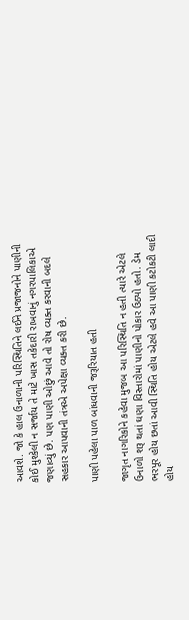આવશે. જો કે હાલ ઉનાળાની પરિસ્થિતિને લઈને પ્રજાજનોને પાણીની કોઈ મુશ્કેલી ન સર્જાય તે માટે ખાસ તકેદારી રાખવાનું નગરપાલિકાએ જણાવ્યું છે. પણ પાણી ઓછું આવે તો રોષ વ્યક્ત કરવાની બદલે સહકાર આપવાની તંત્રએ અપેક્ષા વ્યક્ત કરી છે.

પાણી પહેલા પાળ બાંધવાની જરૂરિયાત હતી

જાગૃત નાગરિકોને કહેવા મુજબ આ પરિસ્થિતિ ન હતી ત્યારે એટલે ઉનાળો શરૂ થતાં ઘણા વિસ્તારોમાં પાણીનો પોકાર ઉઠ્યો હતો. ડેમ ભરપૂર હોય છતાં આવી સ્થિતિ હોય એટલે હવે આ પાણી કટોકટી લાદી હોય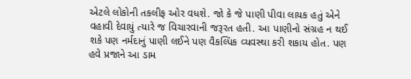એટલે લોકોની તકલીફ ઓર વધશે. જો કે જે પાણી પીવા લાયક હતું એને વહાવી દેવાયું ત્યારે જ વિચારવાની જરૂરત હતી. આ પાણીનો સંગ્રહ ન થઈ શકે પણ નર્મદાનું પાણી લઈને પણ વૈકલ્પિક વ્યવસ્થા કરી શકાય હોત. પણ હવે પ્રજાને આ ડામ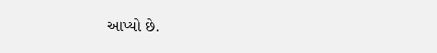આપ્યો છે.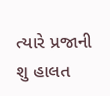ત્યારે પ્રજાની શુ હાલત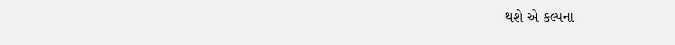થશે એ કલ્પના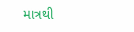માત્રથી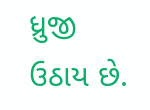ધ્રુજી ઉઠાય છે.